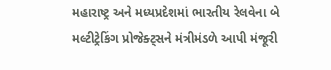મહારાષ્ટ્ર અને મધ્યપ્રદેશમાં ભારતીય રેલવેના બે મલ્ટીટ્રેકિંગ પ્રોજેક્ટ્સને મંત્રીમંડળે આપી મંજૂરી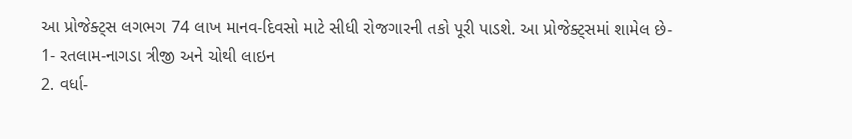આ પ્રોજેક્ટ્સ લગભગ 74 લાખ માનવ-દિવસો માટે સીધી રોજગારની તકો પૂરી પાડશે. આ પ્રોજેક્ટ્સમાં શામેલ છે-
1- રતલામ-નાગડા ત્રીજી અને ચોથી લાઇન
2. વર્ધા-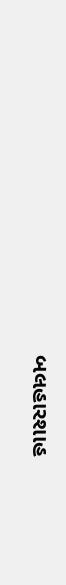બલહારશાહ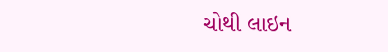ચોથી લાઇન